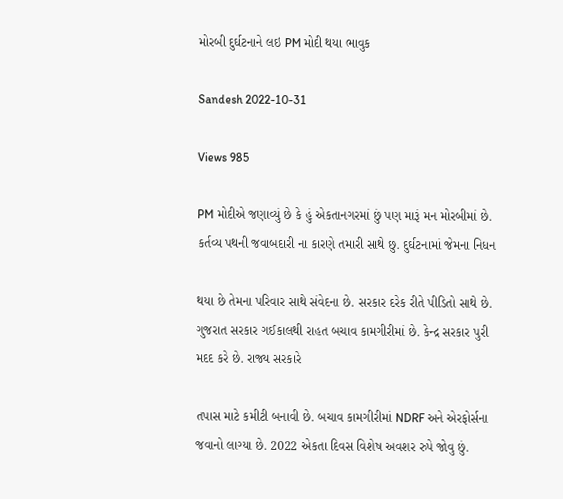મોરબી દુર્ઘટનાને લઇ PM મોદી થયા ભાવુક

Sandesh 2022-10-31

Views 985

PM મોદીએ જણાવ્યું છે કે હું એકતાનગરમાં છું પણ મારૂં મન મોરબીમાં છે. કર્તવ્ય પથની જવાબદારી ના કારણે તમારી સાથે છુ. દુર્ઘટનામાં જેમના નિધન

થયા છે તેમના પરિવાર સાથે સંવેદના છે. સરકાર દરેક રીતે પીડિતો સાથે છે. ગુજરાત સરકાર ગઈકાલથી રાહત બચાવ કામગીરીમાં છે. કેન્દ્ર સરકાર પુરી મદદ કરે છે. રાજ્ય સરકારે

તપાસ માટે કમીટી બનાવી છે. બચાવ કામગીરીમાં NDRF અને એરફોર્સના જવાનો લાગ્યા છે. 2022 એકતા દિવસ વિશેષ અવશર રુપે જોવુ છું.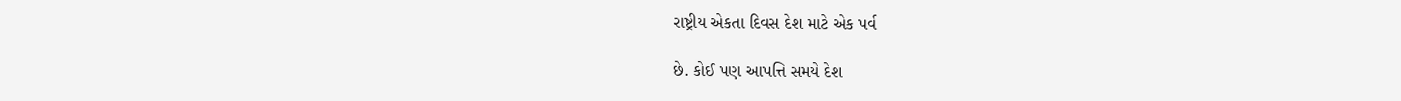રાષ્ટ્રીય એકતા દિવસ દેશ માટે એક પર્વ

છે. કોઈ પણ આપત્તિ સમયે દેશ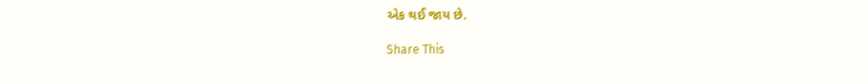એક થઈ જાય છે.

Share This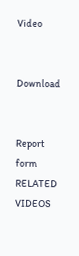Video


Download


Report form
RELATED VIDEOS